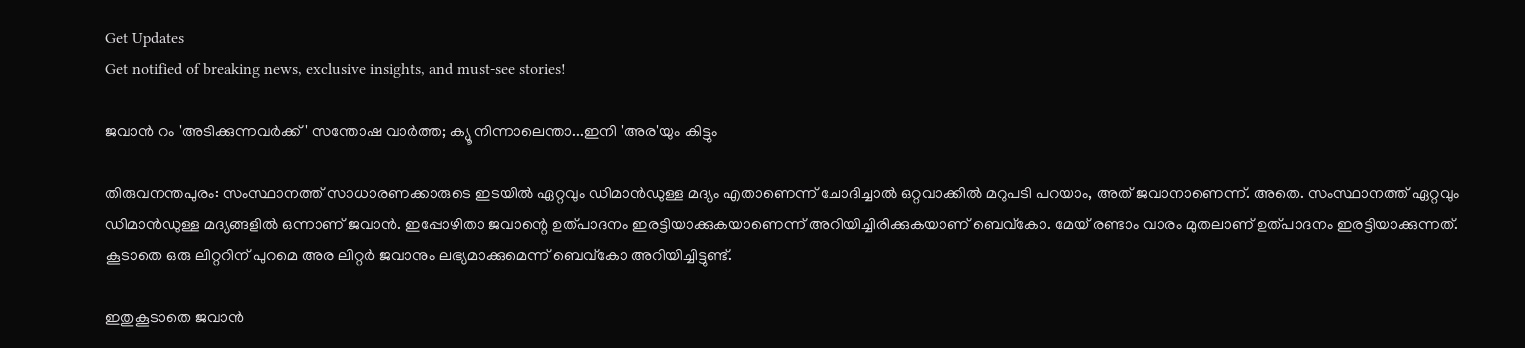Get Updates
Get notified of breaking news, exclusive insights, and must-see stories!

ജവാന്‍ റം 'അടിക്കുന്നവര്‍ക്ക്' സന്തോഷ വാര്‍ത്ത; ക്യൂ നിന്നാലെന്താ...ഇനി 'അര'യും കിട്ടും

തിരുവനന്തപുരം: സംസ്ഥാനത്ത് സാധാരണക്കാരുടെ ഇടയില്‍ ഏറ്റവും ഡിമാന്‍ഡുള്ള മദ്യം എതാണെന്ന് ചോദിച്ചാല്‍ ഒറ്റവാക്കില്‍ മറുപടി പറയാം, അത് ജവാനാണെന്ന്. അതെ. സംസ്ഥാനത്ത് ഏറ്റവും ഡിമാന്‍ഡുള്ള മദ്യങ്ങളില്‍ ഒന്നാണ് ജവാന്‍. ഇപ്പോഴിതാ ജവാന്റെ ഉത്പാദനം ഇരട്ടിയാക്കുകയാണെന്ന് അറിയിച്ചിരിക്കുകയാണ് ബെവ്‌കോ. മേയ് രണ്ടാം വാരം മുതലാണ് ഉത്പാദനം ഇരട്ടിയാക്കുന്നത്. കൂടാതെ ഒരു ലിറ്ററിന് പുറമെ അര ലിറ്റര്‍ ജവാനും ലഭ്യമാക്കുമെന്ന് ബെവ്‌കോ അറിയിച്ചിട്ടുണ്ട്.

ഇതുകൂടാതെ ജവാന്‍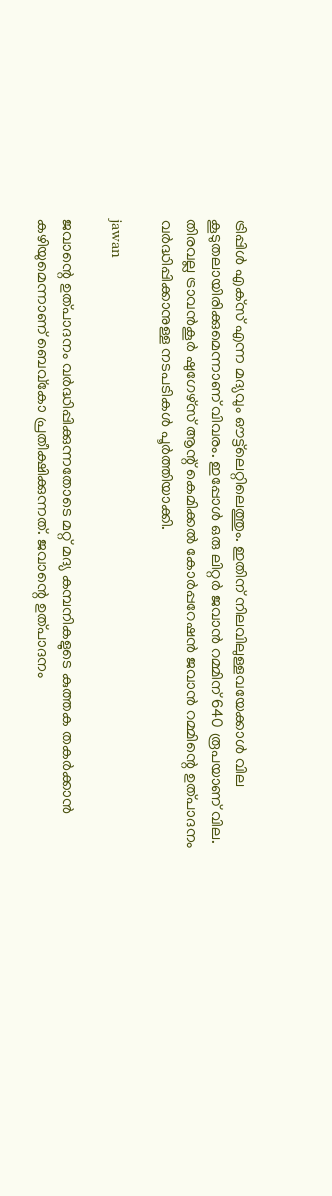ട്രിപ്പിള്‍ എക്‌സ് എന്ന മദ്യവും ഔട്ട്‌ലെറ്റിലെത്തും. ഇതിന് നിലവിലുള്ളവയേക്കാള്‍ വില കൂടുതലായിരിക്കുമെന്നാണ് വിവരം. ഇപ്പോള്‍ ഒരു ലിറ്റര്‍ ജവാന്‍ റമ്മിന് 640 രൂപയാണ് വില. തിരവല്ല ട്രാവന്‍കൂര്‍ ഷുഗേഴ്‌സ് ആന്റ് കെമിക്കല്‍ കോര്‍പ്പറേഷന്‍ ജവാന്‍ റമ്മിന്റെ ഉത്പാദനം വര്‍ദ്ധിപ്പിക്കാനുള്ള നടപടികള്‍ പൂര്‍ത്തിയാക്കി.

jawan

ജവാന്റെ ഉത്പാദനം വര്‍ദ്ധിപ്പിക്കുന്നതോടെ മറ്റ് മദ്യ കമ്പനികളുടെ കുത്തക തകര്‍ക്കാന്‍ കഴിയുമെന്നാണ് ബെവ്‌കോ പ്രതീക്ഷിക്കുന്നത്. ജവാന്റെ ഉത്പാദനം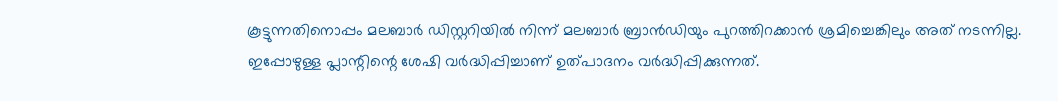കൂട്ടുന്നതിനൊപ്പം മലബാര്‍ ഡിസ്റ്ററിയില്‍ നിന്ന് മലബാര്‍ ബ്രാന്‍ഡിയും പുറത്തിറക്കാന്‍ ശ്രമിച്ചെങ്കിലും അത് നടന്നില്ല. ഇപ്പോഴുള്ള പ്ലാന്റിന്റെ ശേഷി വര്‍ദ്ധിപ്പിച്ചാണ് ഉത്പാദനം വര്‍ദ്ധിപ്പിക്കുന്നത്.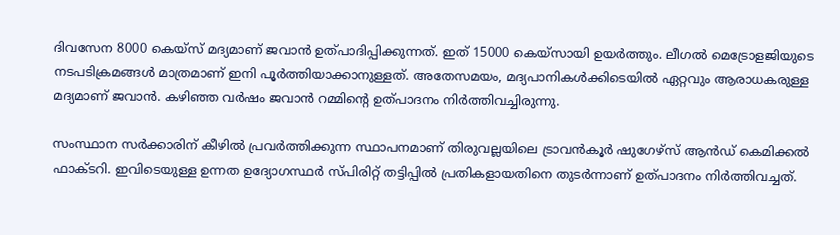ദിവസേന 8000 കെയ്‌സ് മദ്യമാണ് ജവാന്‍ ഉത്പാദിപ്പിക്കുന്നത്. ഇത് 15000 കെയ്‌സായി ഉയര്‍ത്തും. ലീഗല്‍ മെട്രോളജിയുടെ നടപടിക്രമങ്ങള്‍ മാത്രമാണ് ഇനി പൂര്‍ത്തിയാക്കാനുള്ളത്. അതേസമയം, മദ്യപാനികള്‍ക്കിടെയില്‍ ഏറ്റവും ആരാധകരുള്ള മദ്യമാണ് ജവാന്‍. കഴിഞ്ഞ വര്‍ഷം ജവാന്‍ റമ്മിന്റെ ഉത്പാദനം നിര്‍ത്തിവച്ചിരുന്നു.

സംസ്ഥാന സര്‍ക്കാരിന് കീഴില്‍ പ്രവര്‍ത്തിക്കുന്ന സ്ഥാപനമാണ് തിരുവല്ലയിലെ ട്രാവന്‍കൂര്‍ ഷുഗേഴ്സ് ആന്‍ഡ് കെമിക്കല്‍ ഫാക്ടറി. ഇവിടെയുള്ള ഉന്നത ഉദ്യോഗസ്ഥര്‍ സ്പിരിറ്റ് തട്ടിപ്പില്‍ പ്രതികളായതിനെ തുടര്‍ന്നാണ് ഉത്പാദനം നിര്‍ത്തിവച്ചത്.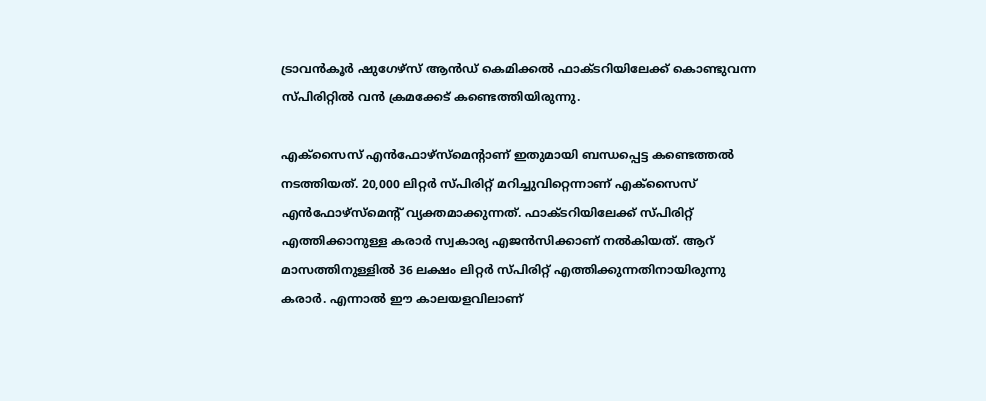ട്രാവന്‍കൂര്‍ ഷുഗേഴ്സ് ആന്‍ഡ് കെമിക്കല്‍ ഫാക്ടറിയിലേക്ക് കൊണ്ടുവന്ന സ്പിരിറ്റില്‍ വന്‍ ക്രമക്കേട് കണ്ടെത്തിയിരുന്നു.

എക്സൈസ് എന്‍ഫോഴ്സ്മെന്റാണ് ഇതുമായി ബന്ധപ്പെട്ട കണ്ടെത്തല്‍ നടത്തിയത്. 20,000 ലിറ്റര്‍ സ്പിരിറ്റ് മറിച്ചുവിറ്റെന്നാണ് എക്സൈസ് എന്‍ഫോഴ്സ്മെന്റ് വ്യക്തമാക്കുന്നത്. ഫാക്ടറിയിലേക്ക് സ്പിരിറ്റ് എത്തിക്കാനുള്ള കരാര്‍ സ്വകാര്യ എജന്‍സിക്കാണ് നല്‍കിയത്. ആറ് മാസത്തിനുള്ളില്‍ 36 ലക്ഷം ലിറ്റര്‍ സ്പിരിറ്റ് എത്തിക്കുന്നതിനായിരുന്നു കരാര്‍. എന്നാല്‍ ഈ കാലയളവിലാണ്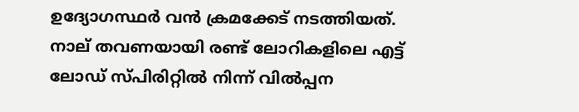ഉദ്യോഗസ്ഥര്‍ വന്‍ ക്രമക്കേട് നടത്തിയത്. നാല് തവണയായി രണ്ട് ലോറികളിലെ എട്ട് ലോഡ് സ്പിരിറ്റില്‍ നിന്ന് വില്‍പ്പന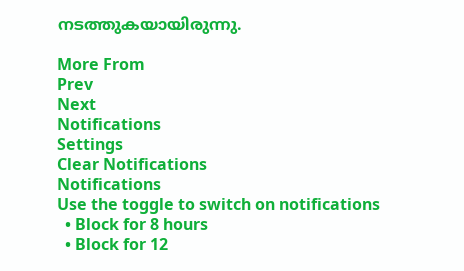നടത്തുകയായിരുന്നു.

More From
Prev
Next
Notifications
Settings
Clear Notifications
Notifications
Use the toggle to switch on notifications
  • Block for 8 hours
  • Block for 12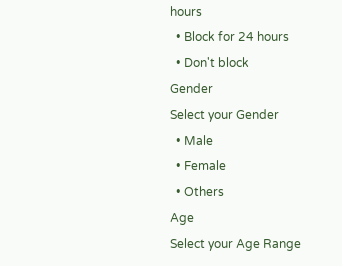hours
  • Block for 24 hours
  • Don't block
Gender
Select your Gender
  • Male
  • Female
  • Others
Age
Select your Age Range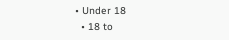• Under 18
  • 18 to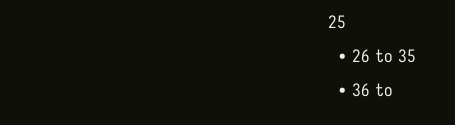25
  • 26 to 35
  • 36 to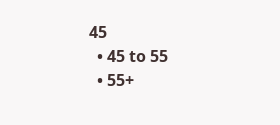45
  • 45 to 55
  • 55+